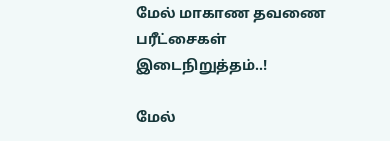மேல் மாகாண தவணை பரீட்சைகள் இடைநிறுத்தம்..!

மேல்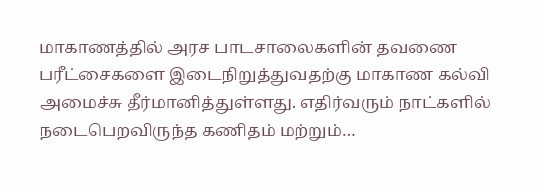மாகாணத்தில் அரச பாடசாலைகளின் தவணை பரீட்சைகளை இடைநிறுத்துவதற்கு மாகாண கல்வி அமைச்சு தீர்மானித்துள்ளது. எதிர்வரும் நாட்களில் நடைபெறவிருந்த கணிதம் மற்றும்…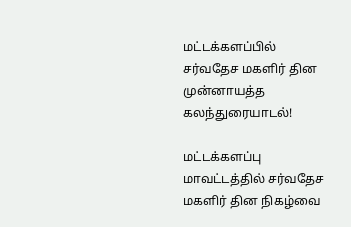மட்டக்களப்பில் சர்வதேச மகளிர் தின முன்னாயத்த கலந்துரையாடல்!

மட்டக்களப்பு மாவட்டத்தில் சர்வதேச மகளிர் தின நிகழ்வை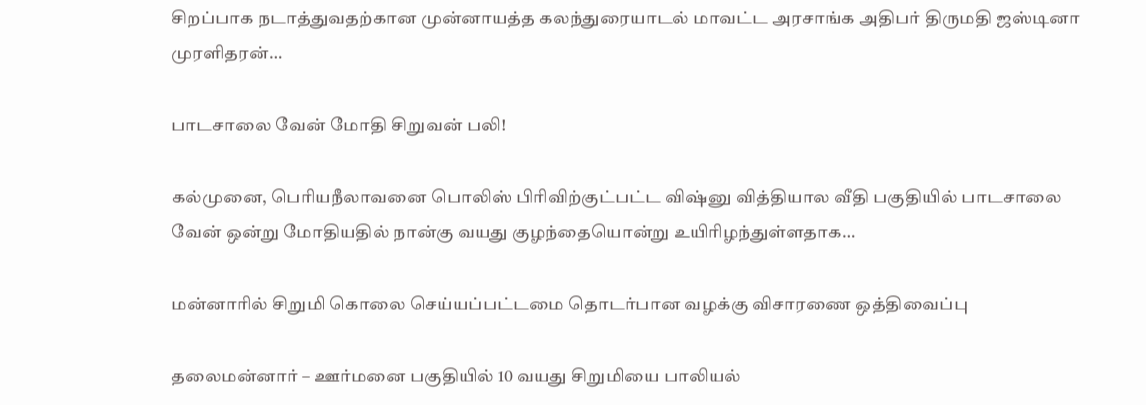சிறப்பாக நடாத்துவதற்கான முன்னாயத்த கலந்துரையாடல் மாவட்ட அரசாங்க அதிபர் திருமதி ஜஸ்டினா முரளிதரன்…

பாடசாலை வேன் மோதி சிறுவன் பலி!

கல்முனை, பெரியநீலாவனை பொலிஸ் பிரிவிற்குட்பட்ட விஷ்னு வித்தியால வீதி பகுதியில் பாடசாலை வேன் ஒன்று மோதியதில் நான்கு வயது குழந்தையொன்று உயிரிழந்துள்ளதாக…

மன்னாரில் சிறுமி கொலை செய்யப்பட்டமை தொடர்பான வழக்கு விசாரணை ஒத்திவைப்பு

தலைமன்னார் – ஊர்மனை பகுதியில் 10 வயது சிறுமியை பாலியல்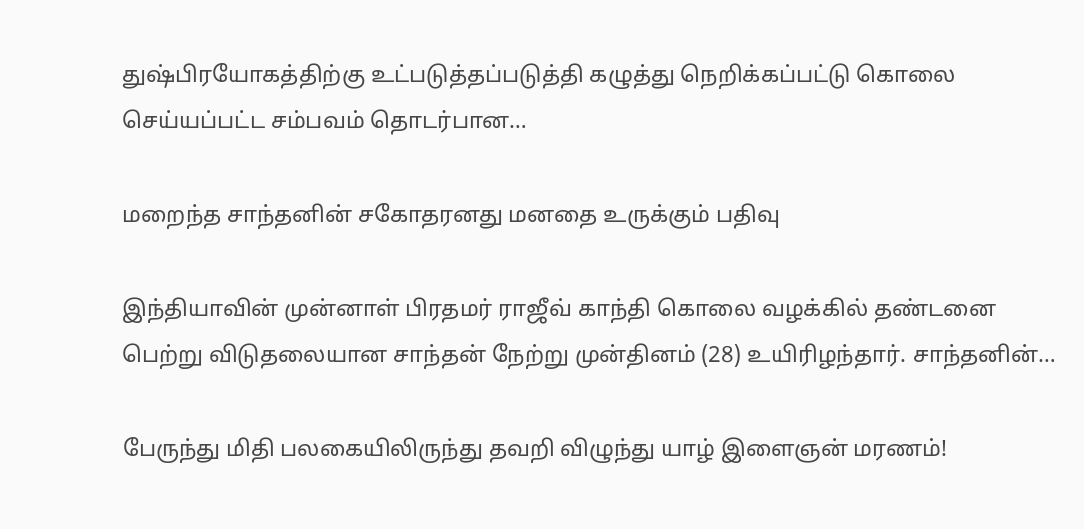துஷ்பிரயோகத்திற்கு உட்படுத்தப்படுத்தி கழுத்து நெறிக்கப்பட்டு கொலை செய்யப்பட்ட சம்பவம் தொடர்பான…

மறைந்த சாந்தனின் சகோதரனது மனதை உருக்கும் பதிவு

இந்தியாவின் முன்னாள் பிரதமர் ராஜீவ் காந்தி கொலை வழக்கில் தண்டனை பெற்று விடுதலையான சாந்தன் நேற்று முன்தினம் (28) உயிரிழந்தார். சாந்தனின்…

பேருந்து மிதி பலகையிலிருந்து தவறி விழுந்து யாழ் இளைஞன் மரணம்!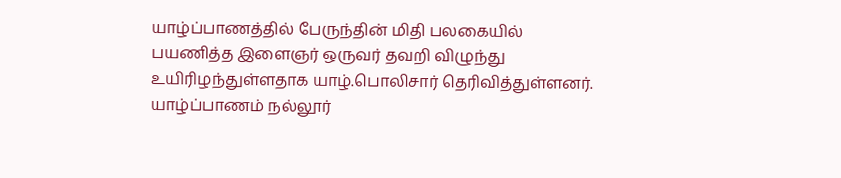யாழ்ப்பாணத்தில் பேருந்தின் மிதி பலகையில் பயணித்த இளைஞர் ஒருவர் தவறி விழுந்து உயிரிழந்துள்ளதாக யாழ்.பொலிசார் தெரிவித்துள்ளனர். யாழ்ப்பாணம் நல்லூர்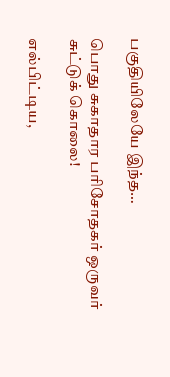பகுதியிலேயே இந்த…

பொது சுகாதார பரிசோதகர் ஒருவர் சுட்டுக் கொலை!

எல்பிட்டிய,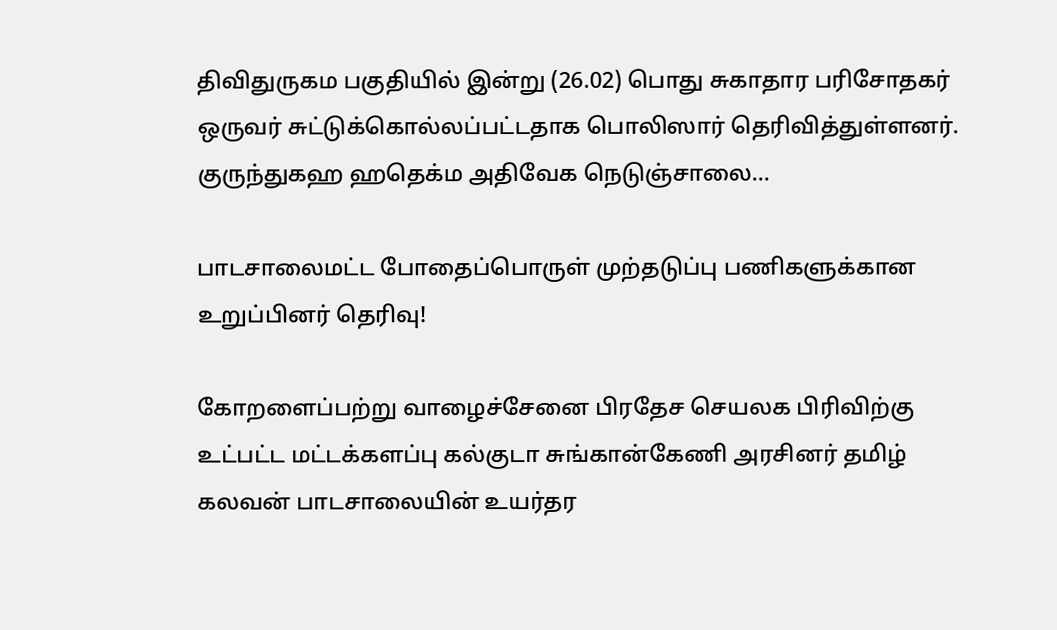திவிதுருகம பகுதியில் இன்று (26.02) பொது சுகாதார பரிசோதகர் ஒருவர் சுட்டுக்கொல்லப்பட்டதாக பொலிஸார் தெரிவித்துள்ளனர். குருந்துகஹ ஹதெக்ம அதிவேக நெடுஞ்சாலை…

பாடசாலைமட்ட போதைப்பொருள் முற்தடுப்பு பணிகளுக்கான உறுப்பினர் தெரிவு!

கோறளைப்பற்று வாழைச்சேனை பிரதேச செயலக பிரிவிற்கு உட்பட்ட மட்டக்களப்பு கல்குடா சுங்கான்கேணி அரசினர் தமிழ் கலவன் பாடசாலையின் உயர்தர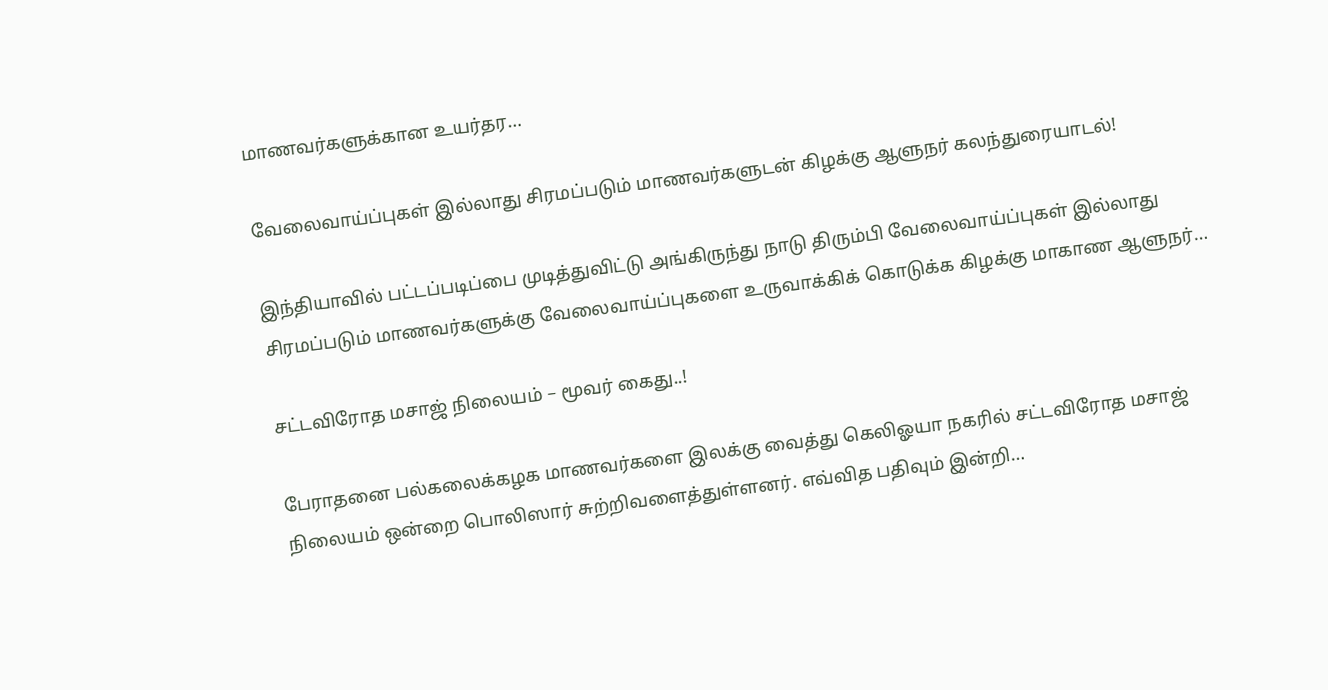மாணவர்களுக்கான உயர்தர…

வேலைவாய்ப்புகள் இல்லாது சிரமப்படும் மாணவர்களுடன் கிழக்கு ஆளுநர் கலந்துரையாடல்!

இந்தியாவில் பட்டப்படிப்பை முடித்துவிட்டு அங்கிருந்து நாடு திரும்பி வேலைவாய்ப்புகள் இல்லாது சிரமப்படும் மாணவர்களுக்கு வேலைவாய்ப்புகளை உருவாக்கிக் கொடுக்க கிழக்கு மாகாண ஆளுநர்…

சட்டவிரோத மசாஜ் நிலையம் – மூவர் கைது..!

பேராதனை பல்கலைக்கழக மாணவர்களை இலக்கு வைத்து கெலிஓயா நகரில் சட்டவிரோத மசாஜ் நிலையம் ஒன்றை பொலிஸார் சுற்றிவளைத்துள்ளனர். எவ்வித பதிவும் இன்றி…